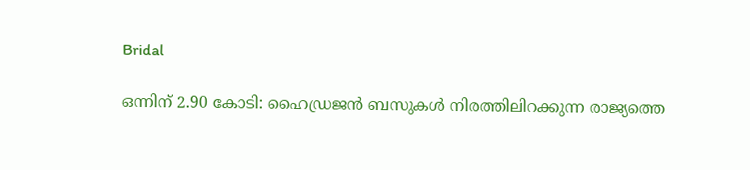Bridal

ഒന്നിന് 2.90 കോടി: ഹൈഡ്രജൻ ബസുകള്‍ നിരത്തിലിറക്കുന്ന രാജ്യത്തെ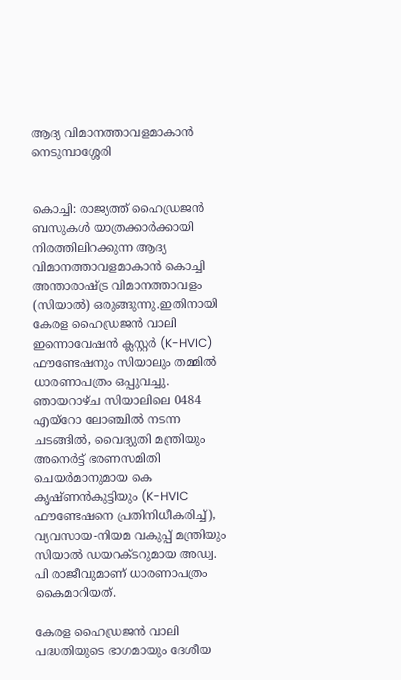ആദ്യ വിമാനത്താവളമാകാൻ നെടുമ്പാശ്ശേരി


കൊച്ചി: രാജ്യത്ത് ഹൈഡ്രജൻ ബസുകള്‍ യാത്രക്കാർക്കായി നിരത്തിലിറക്കുന്ന ആദ്യ വിമാനത്താവളമാകാൻ കൊച്ചി അന്താരാഷ്ട്ര വിമാനത്താവളം (സിയാല്‍) ഒരുങ്ങുന്നു.ഇതിനായി കേരള ഹൈഡ്രജൻ വാലി ഇന്നൊവേഷൻ ക്ലസ്റ്റർ (K-HVIC) ഫൗണ്ടേഷനും സിയാലും തമ്മില്‍ ധാരണാപത്രം ഒപ്പുവച്ചു. ഞായറാഴ്ച സിയാലിലെ 0484 എയ്റോ ലോഞ്ചില്‍ നടന്ന ചടങ്ങില്‍, വൈദ്യുതി മന്ത്രിയും അനെർട്ട് ഭരണസമിതി ചെയർമാനുമായ കെ കൃഷ്ണൻകുട്ടിയും (K-HVIC ഫൗണ്ടേഷനെ പ്രതിനിധീകരിച്ച്‌), വ്യവസായ-നിയമ വകുപ്പ് മന്ത്രിയും സിയാല്‍ ഡയറക്ടറുമായ അഡ്വ. പി രാജീവുമാണ് ധാരണാപത്രം കൈമാറിയത്.

കേരള ഹൈഡ്രജൻ വാലി പദ്ധതിയുടെ ഭാഗമായും ദേശീയ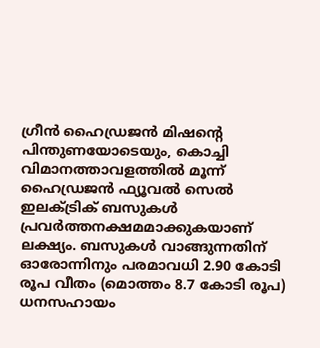ഗ്രീൻ ഹൈഡ്രജൻ മിഷന്റെ പിന്തുണയോടെയും, കൊച്ചി വിമാനത്താവളത്തില്‍ മൂന്ന് ഹൈഡ്രജൻ ഫ്യൂവല്‍ സെല്‍ ഇലക്‌ട്രിക് ബസുകള്‍ പ്രവർത്തനക്ഷമമാക്കുകയാണ് ലക്ഷ്യം. ബസുകള്‍ വാങ്ങുന്നതിന് ഓരോന്നിനും പരമാവധി 2.90 കോടി രൂപ വീതം (മൊത്തം 8.7 കോടി രൂപ) ധനസഹായം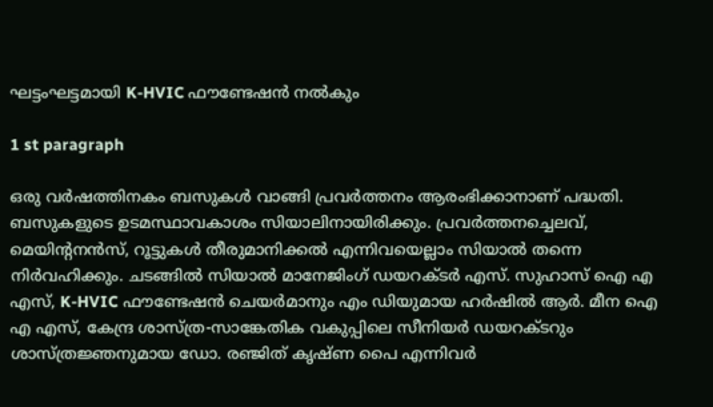ഘട്ടംഘട്ടമായി K-HVIC ഫൗണ്ടേഷൻ നല്‍കും

1 st paragraph

ഒരു വർഷത്തിനകം ബസുകള്‍ വാങ്ങി പ്രവർത്തനം ആരംഭിക്കാനാണ് പദ്ധതി. ബസുകളുടെ ഉടമസ്ഥാവകാശം സിയാലിനായിരിക്കും. പ്രവർത്തനച്ചെലവ്, മെയിന്റനൻസ്, റൂട്ടുകള്‍ തീരുമാനിക്കല്‍ എന്നിവയെല്ലാം സിയാല്‍ തന്നെ നിർവഹിക്കും. ചടങ്ങില്‍ സിയാല്‍ മാനേജിംഗ് ഡയറക്ടർ എസ്. സുഹാസ് ഐ എ എസ്, K-HVIC ഫൗണ്ടേഷൻ ചെയർമാനും എം ഡിയുമായ ഹർഷില്‍ ആർ. മീന ഐ എ എസ്, കേന്ദ്ര ശാസ്ത്ര-സാങ്കേതിക വകുപ്പിലെ സീനിയർ ഡയറക്ടറും ശാസ്ത്രജ്ഞനുമായ ഡോ. രഞ്ജിത് കൃഷ്ണ പൈ എന്നിവർ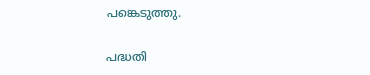പങ്കെടുത്തു.

പദ്ധതി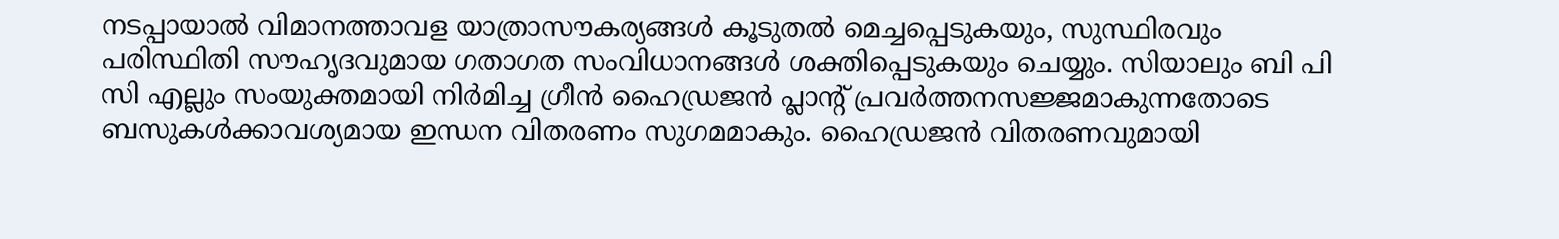നടപ്പായാല്‍ വിമാനത്താവള യാത്രാസൗകര്യങ്ങള്‍ കൂടുതല്‍ മെച്ചപ്പെടുകയും, സുസ്ഥിരവും പരിസ്ഥിതി സൗഹൃദവുമായ ഗതാഗത സംവിധാനങ്ങള്‍ ശക്തിപ്പെടുകയും ചെയ്യും. സിയാലും ബി പി സി എല്ലും സംയുക്തമായി നിർമിച്ച ഗ്രീൻ ഹൈഡ്രജൻ പ്ലാന്റ് പ്രവർത്തനസജ്ജമാകുന്നതോടെ ബസുകള്‍ക്കാവശ്യമായ ഇന്ധന വിതരണം സുഗമമാകും. ഹൈഡ്രജൻ വിതരണവുമായി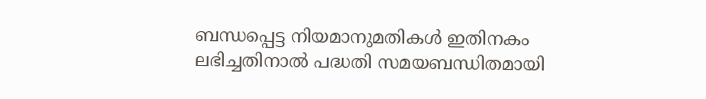ബന്ധപ്പെട്ട നിയമാനുമതികള്‍ ഇതിനകം ലഭിച്ചതിനാല്‍ പദ്ധതി സമയബന്ധിതമായി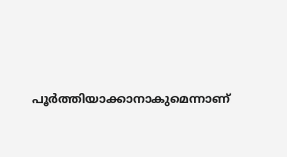പൂർത്തിയാക്കാനാകുമെന്നാണ്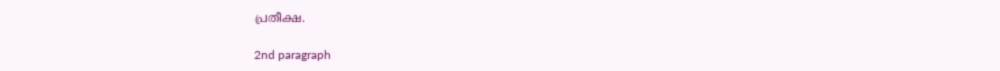പ്രതീക്ഷ.

2nd paragraph